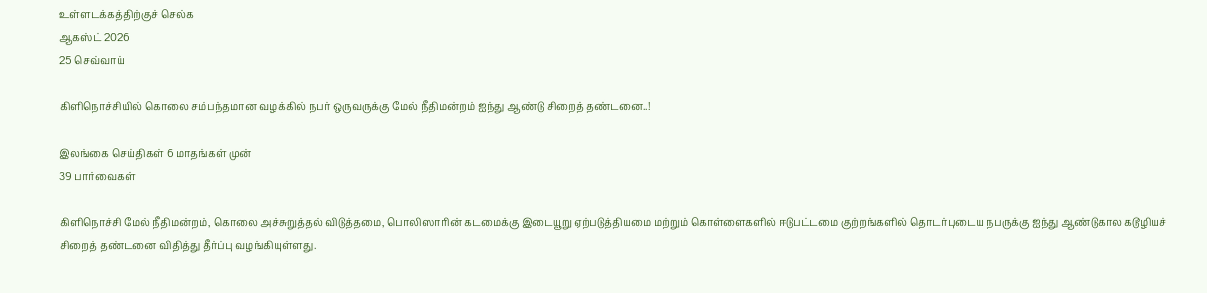உள்ளடக்கத்திற்குச் செல்க
ஆகஸ்ட் 2026
25 செவ்வாய்

கிளிநொச்சியில் கொலை சம்பந்தமான வழக்கில் நபர் ஒருவருக்கு மேல் நீதிமன்றம் ஐந்து ஆண்டு சிறைத் தண்டனை..!

இலங்கை செய்திகள் 6 மாதங்கள் முன்
39 பார்வைகள்

கிளிநொச்சி மேல் நீதிமன்றம், கொலை அச்சுறுத்தல் விடுத்தமை, பொலிஸாரின் கடமைக்கு இடையூறு ஏற்படுத்தியமை மற்றும் கொள்ளைகளில் ஈடுபட்டமை குற்றங்களில் தொடர்புடைய நபருக்கு ஐந்து ஆண்டுகால கடூழியச் சிறைத் தண்டனை விதித்து தீர்ப்பு வழங்கியுள்ளது.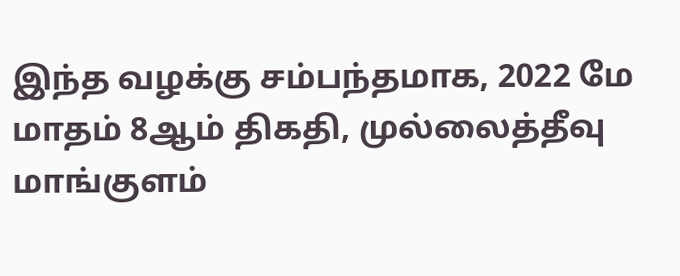இந்த வழக்கு சம்பந்தமாக, 2022 மே மாதம் 8ஆம் திகதி, முல்லைத்தீவு மாங்குளம்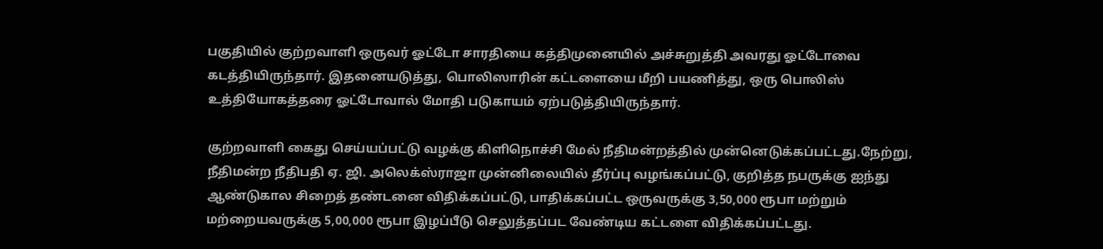பகுதியில் குற்றவாளி ஒருவர் ஓட்டோ சாரதியை கத்திமுனையில் அச்சுறுத்தி அவரது ஓட்டோவை கடத்தியிருந்தார். இதனையடுத்து, பொலிஸாரின் கட்டளையை மீறி பயணித்து, ஒரு பொலிஸ் உத்தியோகத்தரை ஓட்டோவால் மோதி படுகாயம் ஏற்படுத்தியிருந்தார்.

குற்றவாளி கைது செய்யப்பட்டு வழக்கு கிளிநொச்சி மேல் நீதிமன்றத்தில் முன்னெடுக்கப்பட்டது.நேற்று, நீதிமன்ற நீதிபதி ஏ. ஜி. அலெக்ஸ்ராஜா முன்னிலையில் தீர்ப்பு வழங்கப்பட்டு, குறித்த நபருக்கு ஐந்து ஆண்டுகால சிறைத் தண்டனை விதிக்கப்பட்டு, பாதிக்கப்பட்ட ஒருவருக்கு 3,50,000 ரூபா மற்றும் மற்றையவருக்கு 5,00,000 ரூபா இழப்பீடு செலுத்தப்பட வேண்டிய கட்டளை விதிக்கப்பட்டது.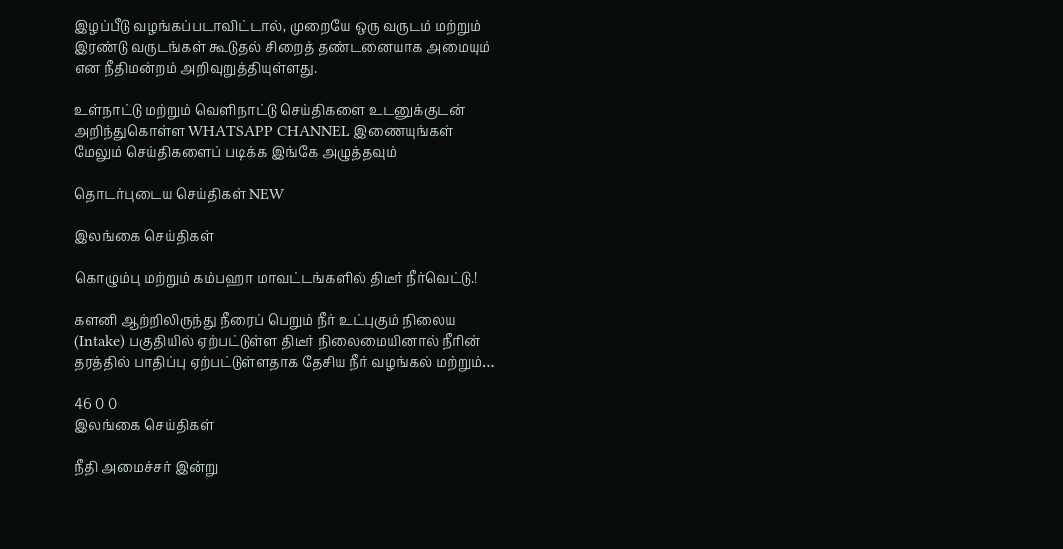இழப்பீடு வழங்கப்படாவிட்டால், முறையே ஒரு வருடம் மற்றும் இரண்டு வருடங்கள் கூடுதல் சிறைத் தண்டனையாக அமையும் என நீதிமன்றம் அறிவுறுத்தியுள்ளது.

உள்நாட்டு மற்றும் வெளிநாட்டு செய்திகளை உடனுக்குடன் அறிந்துகொள்ள WHATSAPP CHANNEL இணையுங்கள்
மேலும் செய்திகளைப் படிக்க இங்கே அழுத்தவும்

தொடர்புடைய செய்திகள் NEW

இலங்கை செய்திகள்

கொழும்பு மற்றும் கம்பஹா மாவட்டங்களில் திடீர் நீர்வெட்டு.!

களனி ஆற்றிலிருந்து நீரைப் பெறும் நீர் உட்புகும் நிலைய (Intake) பகுதியில் ஏற்பட்டுள்ள திடீர் நிலைமையினால் நீரின் தரத்தில் பாதிப்பு ஏற்பட்டுள்ளதாக தேசிய நீர் வழங்கல் மற்றும்…

46 0 0
இலங்கை செய்திகள்

நீதி அமைச்சர் இன்று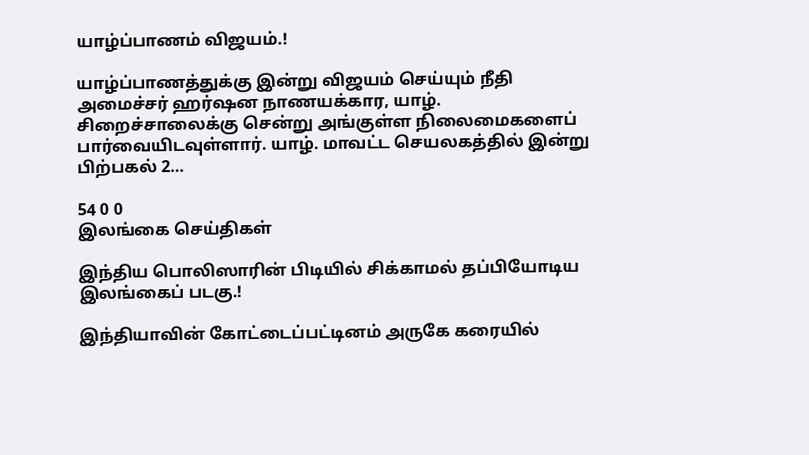யாழ்ப்பாணம் விஜயம்.!

யாழ்ப்பாணத்துக்கு இன்று விஜயம் செய்யும் நீதி அமைச்சர் ஹர்ஷன நாணயக்கார, யாழ். சிறைச்சாலைக்கு சென்று அங்குள்ள நிலைமைகளைப் பார்வையிடவுள்ளார். யாழ். மாவட்ட செயலகத்தில் இன்று பிற்பகல் 2…

54 0 0
இலங்கை செய்திகள்

இந்திய பொலிஸாரின் பிடியில் சிக்காமல் தப்பியோடிய இலங்கைப் படகு.!

இந்தியாவின் கோட்டைப்பட்டினம் அருகே கரையில்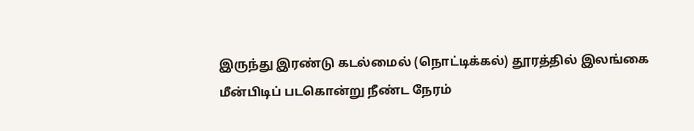இருந்து இரண்டு கடல்மைல் (நொட்டிக்கல்) தூரத்தில் இலங்கை மீன்பிடிப் படகொன்று நீண்ட நேரம்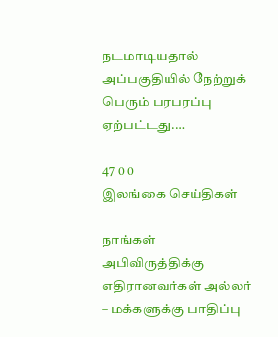நடமாடியதால் அப்பகுதியில் நேற்றுக் பெரும் பரபரப்பு ஏற்பட்டது.…

47 0 0
இலங்கை செய்திகள்

நாங்கள் அபிவிருத்திக்கு எதிரானவர்கள் அல்லர் – மக்களுக்கு பாதிப்பு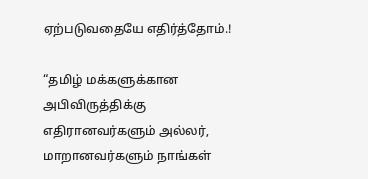ஏற்படுவதையே எதிர்த்தோம்.!

“தமிழ் மக்களுக்கான அபிவிருத்திக்கு எதிரானவர்களும் அல்லர், மாறானவர்களும் நாங்கள்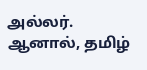அல்லர். ஆனால், தமிழ்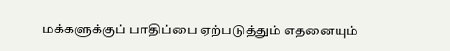மக்களுக்குப் பாதிப்பை ஏற்படுத்தும் எதனையும்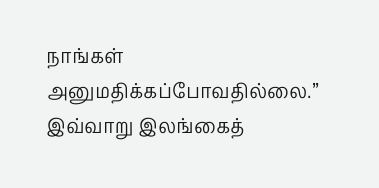நாங்கள் அனுமதிக்கப்போவதில்லை.” இவ்வாறு இலங்கைத்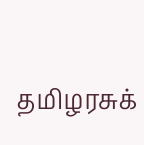தமிழரசுக்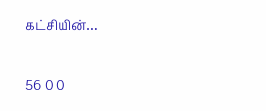கட்சியின்…

56 0 0